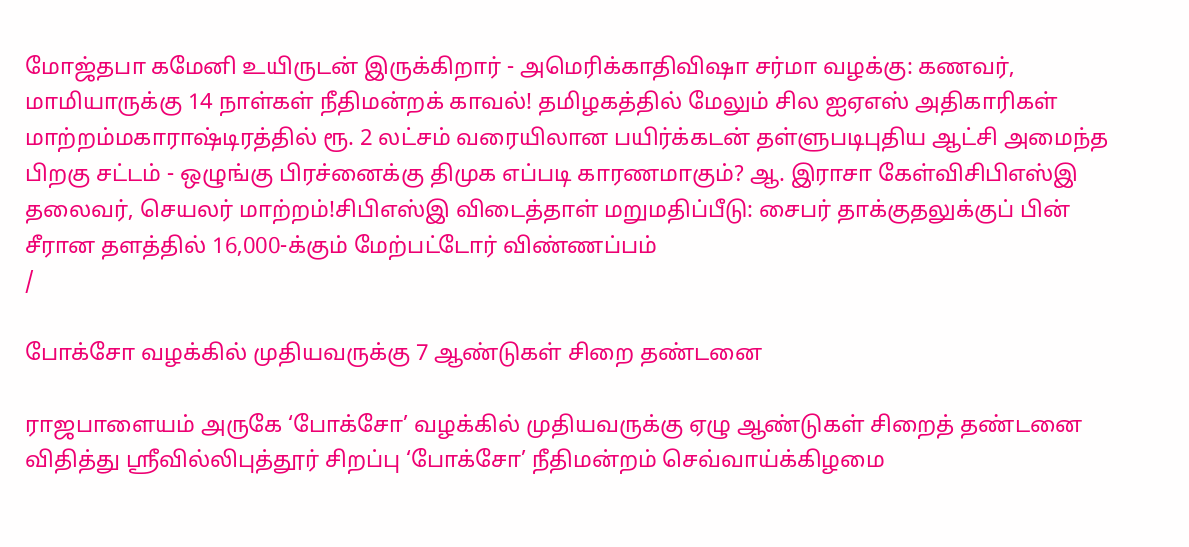மோஜ்தபா கமேனி உயிருடன் இருக்கிறார் - அமெரிக்காதிவிஷா சர்மா வழக்கு: கணவர், மாமியாருக்கு 14 நாள்கள் நீதிமன்றக் காவல்! தமிழகத்தில் மேலும் சில ஐஏஎஸ் அதிகாரிகள் மாற்றம்மகாராஷ்டிரத்தில் ரூ. 2 லட்சம் வரையிலான பயிர்க்கடன் தள்ளுபடிபுதிய ஆட்சி அமைந்த பிறகு சட்டம் - ஒழுங்கு பிரச்னைக்கு திமுக எப்படி காரணமாகும்? ஆ. இராசா கேள்விசிபிஎஸ்இ தலைவர், செயலர் மாற்றம்!சிபிஎஸ்இ விடைத்தாள் மறுமதிப்பீடு: சைபர் தாக்குதலுக்குப் பின் சீரான தளத்தில் 16,000-க்கும் மேற்பட்டோர் விண்ணப்பம்
/

போக்சோ வழக்கில் முதியவருக்கு 7 ஆண்டுகள் சிறை தண்டனை

ராஜபாளையம் அருகே ‘போக்சோ’ வழக்கில் முதியவருக்கு ஏழு ஆண்டுகள் சிறைத் தண்டனை விதித்து ஸ்ரீவில்லிபுத்தூர் சிறப்பு ‘போக்சோ’ நீதிமன்றம் செவ்வாய்க்கிழமை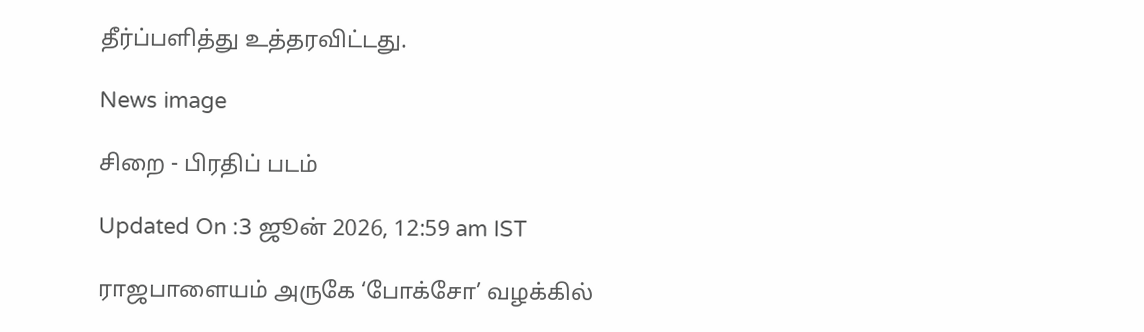தீர்ப்பளித்து உத்தரவிட்டது.

News image

சிறை - பிரதிப் படம்

Updated On :3 ஜூன் 2026, 12:59 am IST

ராஜபாளையம் அருகே ‘போக்சோ’ வழக்கில்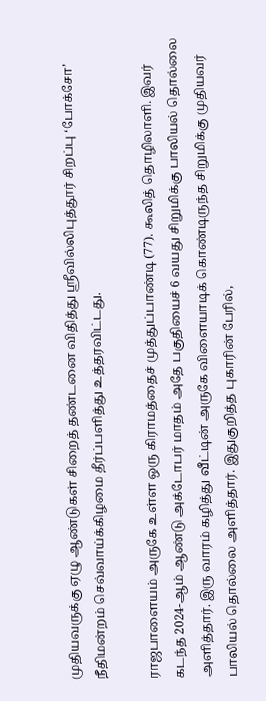முதியவருக்கு ஏழு ஆண்டுகள் சிறைத் தண்டனை விதித்து ஸ்ரீவில்லிபுத்தூர் சிறப்பு ‘போக்சோ’ நீதிமன்றம் செவ்வாய்க்கிழமை தீர்ப்பளித்து உத்தரவிட்டது.

ராஜபாளையம் அருகே உள்ள ஒரு கிராமத்தைச் முத்துப்பாண்டி (77). கூலித் தொழிலாளி. இவர் கடந்த 2024-ஆம் ஆண்டு அக்டோபர் மாதம் அதே பகுதியைச் 6 வயது சிறுமிக்கு பாலியல் தொல்லை அளித்தார். இரு வாரம் கழித்து வீட்டின் அருகே விளையாடிக் கொண்டிருந்த சிறுமிக்கு முதியவர் பாலியல் தொல்லை அளித்தார். இதுகுறித்த புகாரின் பேரில்,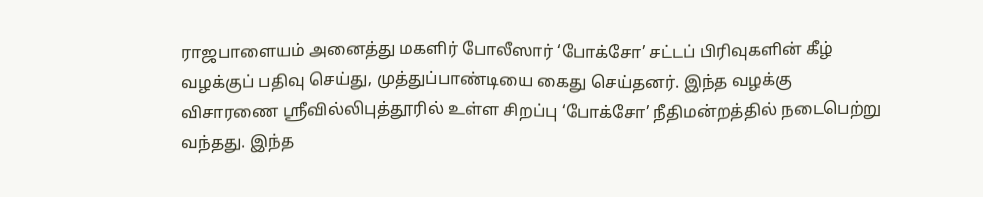ராஜபாளையம் அனைத்து மகளிர் போலீஸார் ‘போக்சோ’ சட்டப் பிரிவுகளின் கீழ் வழக்குப் பதிவு செய்து, முத்துப்பாண்டியை கைது செய்தனர். இந்த வழக்கு விசாரணை ஸ்ரீவில்லிபுத்தூரில் உள்ள சிறப்பு ‘போக்சோ’ நீதிமன்றத்தில் நடைபெற்று வந்தது. இந்த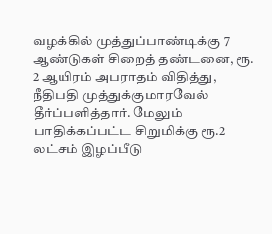வழக்கில் முத்துப்பாண்டிக்கு 7 ஆண்டுகள் சிறைத் தண்டனை, ரூ. 2 ஆயிரம் அபராதம் விதித்து, நீதிபதி முத்துக்குமாரவேல் தீர்ப்பளித்தார். மேலும் பாதிக்கப்பட்ட சிறுமிக்கு ரூ.2 லட்சம் இழப்பீடு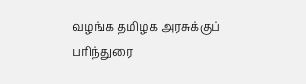வழங்க தமிழக அரசுக்குப் பரிந்துரை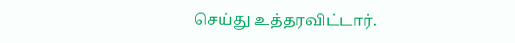செய்து உத்தரவிட்டார்.